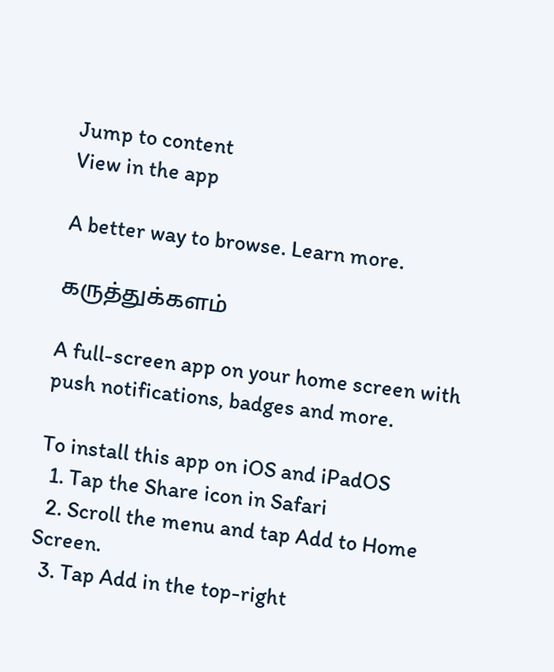Jump to content
View in the app

A better way to browse. Learn more.

கருத்துக்களம்

A full-screen app on your home screen with push notifications, badges and more.

To install this app on iOS and iPadOS
  1. Tap the Share icon in Safari
  2. Scroll the menu and tap Add to Home Screen.
  3. Tap Add in the top-right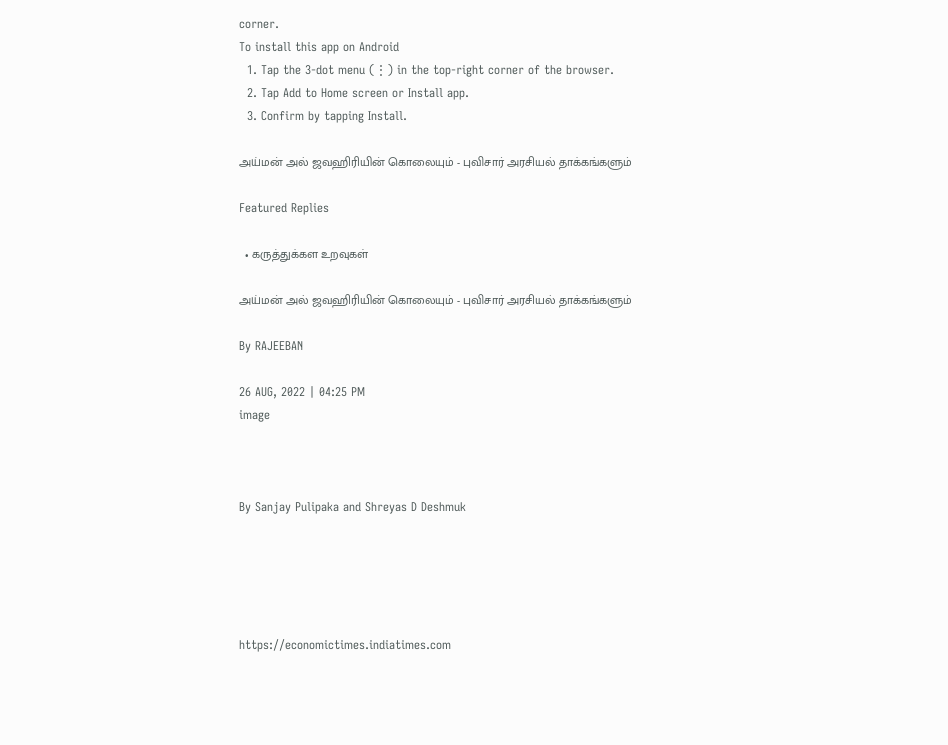corner.
To install this app on Android
  1. Tap the 3-dot menu (⋮) in the top-right corner of the browser.
  2. Tap Add to Home screen or Install app.
  3. Confirm by tapping Install.

அய்மன் அல் ஜவஹிரியின் கொலையும் - புவிசார் அரசியல் தாக்கங்களும்

Featured Replies

  • கருத்துக்கள உறவுகள்

அய்மன் அல் ஜவஹிரியின் கொலையும் - புவிசார் அரசியல் தாக்கங்களும்

By RAJEEBAN

26 AUG, 2022 | 04:25 PM
image



By Sanjay Pulipaka and Shreyas D Deshmuk





https://economictimes.indiatimes.com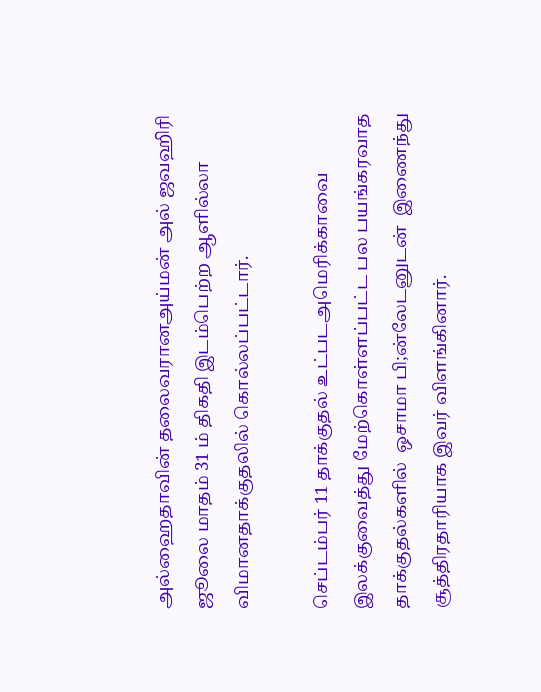அல்ஹைதாவின் தலைவரானஅய்மன் அல் ஜவஹிரி ஜூலை மாதம் 31 ம் திகதி இடம்பெற்ற ஆளில்லா விமானதாக்குதலில் கொல்லப்பட்டார்.

செப்டம்பர் 11 தாக்குதல் உட்படஅமெரிக்காவை இலக்குவைத்து மேற்கொள்ளப்பட்ட பல பயங்கரவாத தாக்குதல்களில்  ஒசாமா பி;ன்லேடனுடன்  இணைந்து சூத்திரதாரியாக இவர் விளங்கினார்.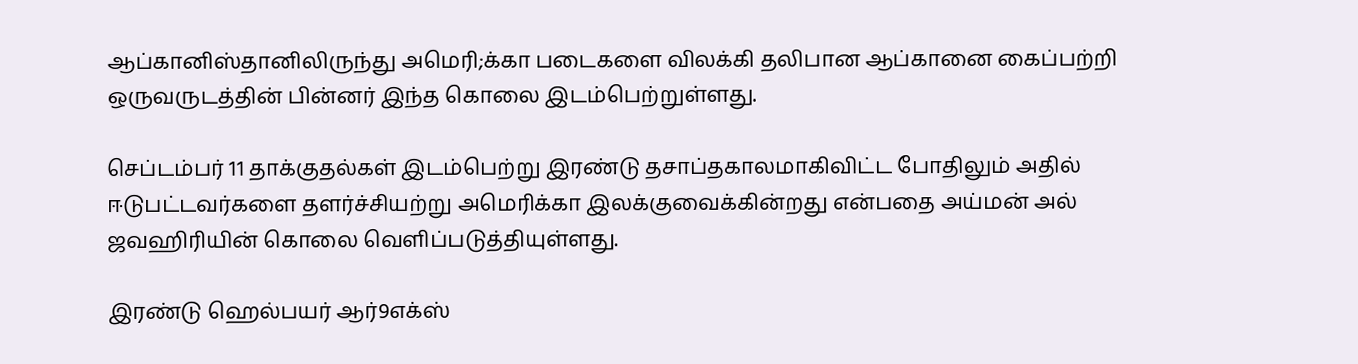ஆப்கானிஸ்தானிலிருந்து அமெரி;க்கா படைகளை விலக்கி தலிபான ஆப்கானை கைப்பற்றி ஒருவருடத்தின் பின்னர் இந்த கொலை இடம்பெற்றுள்ளது.

செப்டம்பர் 11 தாக்குதல்கள் இடம்பெற்று இரண்டு தசாப்தகாலமாகிவிட்ட போதிலும் அதில் ஈடுபட்டவர்களை தளர்ச்சியற்று அமெரிக்கா இலக்குவைக்கின்றது என்பதை அய்மன் அல் ஜவஹிரியின் கொலை வெளிப்படுத்தியுள்ளது.

இரண்டு ஹெல்பயர் ஆர்9எக்ஸ்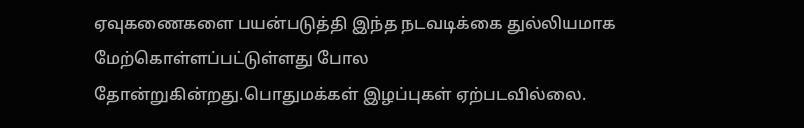ஏவுகணைகளை பயன்படுத்தி இந்த நடவடிக்கை துல்லியமாக மேற்கொள்ளப்பட்டுள்ளது போல தோன்றுகின்றது.பொதுமக்கள் இழப்புகள் ஏற்படவில்லை.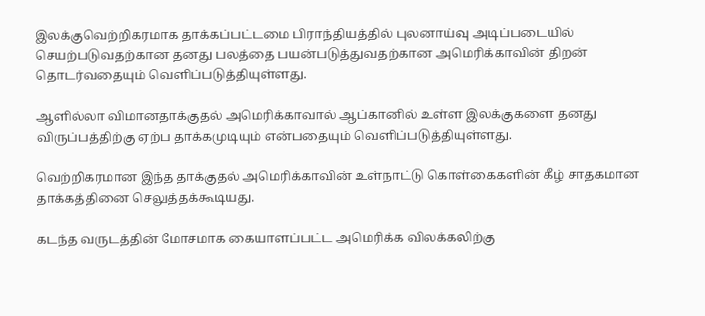இலக்குவெற்றிகரமாக தாக்கப்பட்டமை பிராந்தியத்தில் புலனாய்வு அடிப்படையில் செயற்படுவதற்கான தனது பலத்தை பயன்படுத்துவதற்கான அமெரிக்காவின் திறன் தொடர்வதையும் வெளிப்படுத்தியுள்ளது.

ஆளில்லா விமானதாக்குதல் அமெரிக்காவால் ஆப்கானில் உள்ள இலக்குகளை தனது விருப்பத்திற்கு ஏற்ப தாக்கமுடியும் என்பதையும் வெளிப்படுத்தியுள்ளது.

வெற்றிகரமான இந்த தாக்குதல் அமெரிக்காவின் உள்நாட்டு கொள்கைகளின் கீழ் சாதகமான தாக்கத்தினை செலுத்தக்கூடியது.

கடந்த வருடத்தின் மோசமாக கையாளப்பட்ட அமெரிக்க விலக்கலிற்கு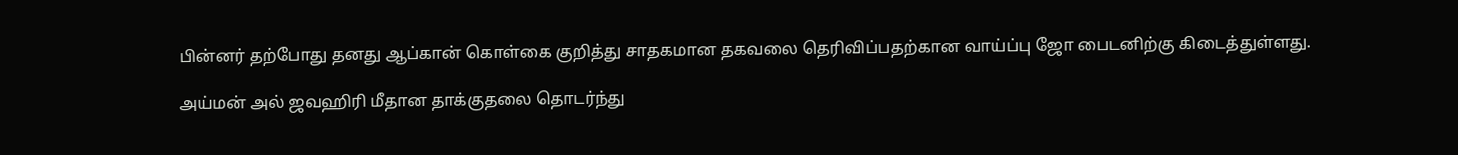பின்னர் தற்போது தனது ஆப்கான் கொள்கை குறித்து சாதகமான தகவலை தெரிவிப்பதற்கான வாய்ப்பு ஜோ பைடனிற்கு கிடைத்துள்ளது.

அய்மன் அல் ஜவஹிரி மீதான தாக்குதலை தொடர்ந்து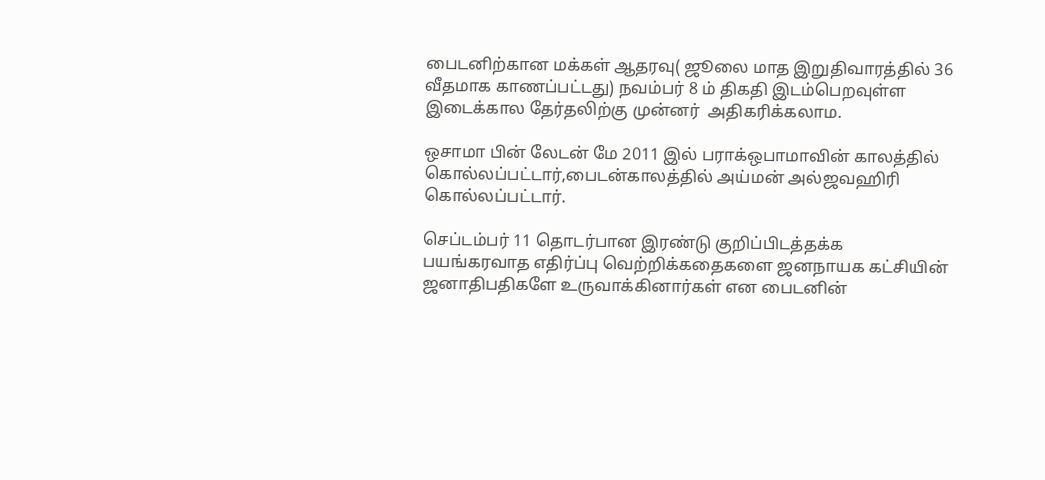பைடனிற்கான மக்கள் ஆதரவு( ஜூலை மாத இறுதிவாரத்தில் 36 வீதமாக காணப்பட்டது) நவம்பர் 8 ம் திகதி இடம்பெறவுள்ள இடைக்கால தேர்தலிற்கு முன்னர்  அதிகரிக்கலாம.

ஒசாமா பின் லேடன் மே 2011 இல் பராக்ஒபாமாவின் காலத்தில் கொல்லப்பட்டார்,பைடன்காலத்தில் அய்மன் அல்ஜவஹிரி கொல்லப்பட்டார்.

செப்டம்பர் 11 தொடர்பான இரண்டு குறிப்பிடத்தக்க பயங்கரவாத எதிர்ப்பு வெற்றிக்கதைகளை ஜனநாயக கட்சியின் ஜனாதிபதிகளே உருவாக்கினார்கள் என பைடனின்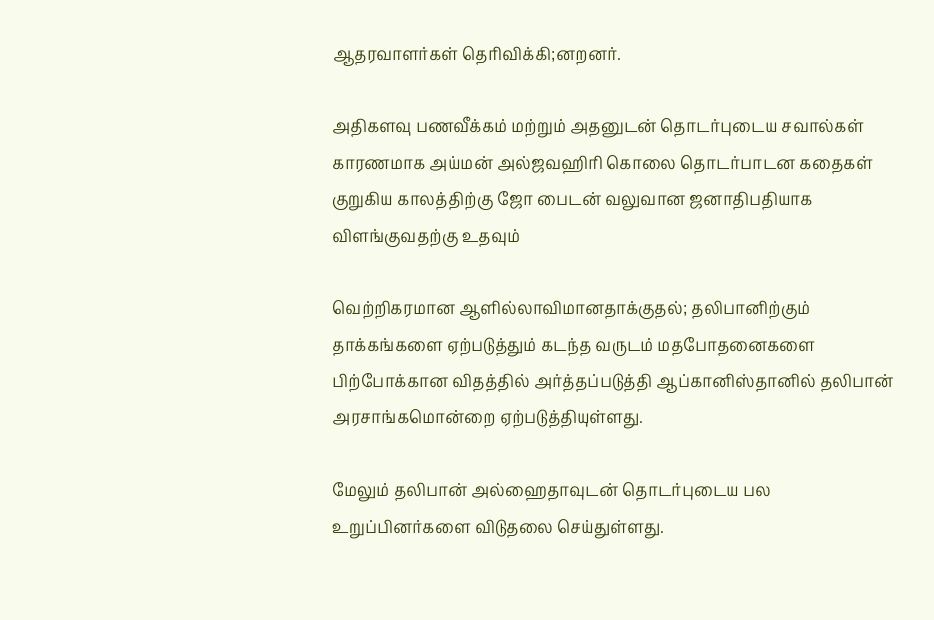ஆதரவாளர்கள் தெரிவிக்கி;னறனர்.

அதிகளவு பணவீக்கம் மற்றும் அதனுடன் தொடர்புடைய சவால்கள்  காரணமாக அய்மன் அல்ஜவஹிரி கொலை தொடர்பாடன கதைகள் குறுகிய காலத்திற்கு ஜோ பைடன் வலுவான ஜனாதிபதியாக விளங்குவதற்கு உதவும்

வெற்றிகரமான ஆளில்லாவிமானதாக்குதல்; தலிபானிற்கும் தாக்கங்களை ஏற்படுத்தும் கடந்த வருடம் மதபோதனைகளை பிற்போக்கான விதத்தில் அர்த்தப்படுத்தி ஆப்கானிஸ்தானில் தலிபான் அரசாங்கமொன்றை ஏற்படுத்தியுள்ளது.

மேலும் தலிபான் அல்ஹைதாவுடன் தொடர்புடைய பல உறுப்பினர்களை விடுதலை செய்துள்ளது.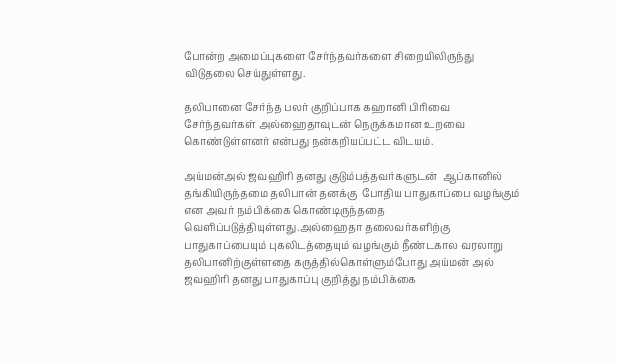போன்ற அமைப்புகளை சேர்ந்தவர்களை சிறையிலிருந்து விடுதலை செய்துள்ளது.

தலிபானை சேர்ந்த பலர் குறிப்பாக கஹானி பிரிவை சேர்ந்தவர்கள் அல்ஹைதாவுடன் நெருக்கமான உறவை கொண்டுள்ளனர் என்பது நன்கறியப்பட்ட விடயம்.

அய்மன்அல் ஜவஹிரி தனது குடும்பத்தவர்களுடன்  ஆப்கானில் தங்கியிருந்தமை தலிபான் தனக்கு  போதிய பாதுகாப்பை வழங்கும் என அவர் நம்பிக்கை கொண்டிருந்ததை வெளிப்படுத்தியுள்ளது.அல்ஹைதா தலைவர்களிற்கு பாதுகாப்பையும் புகலிடத்தையும் வழங்கும் நீண்டகால வரலாறு தலிபானிற்குள்ளதை கருத்தில்கொள்ளும்போது அய்மன் அல் ஜவஹிரி தனது பாதுகாப்பு குறித்து நம்பிக்கை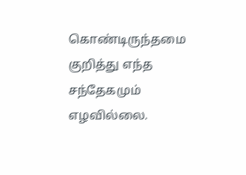கொண்டிருந்தமை குறித்து எந்த சந்தேகமும் எழவில்லை.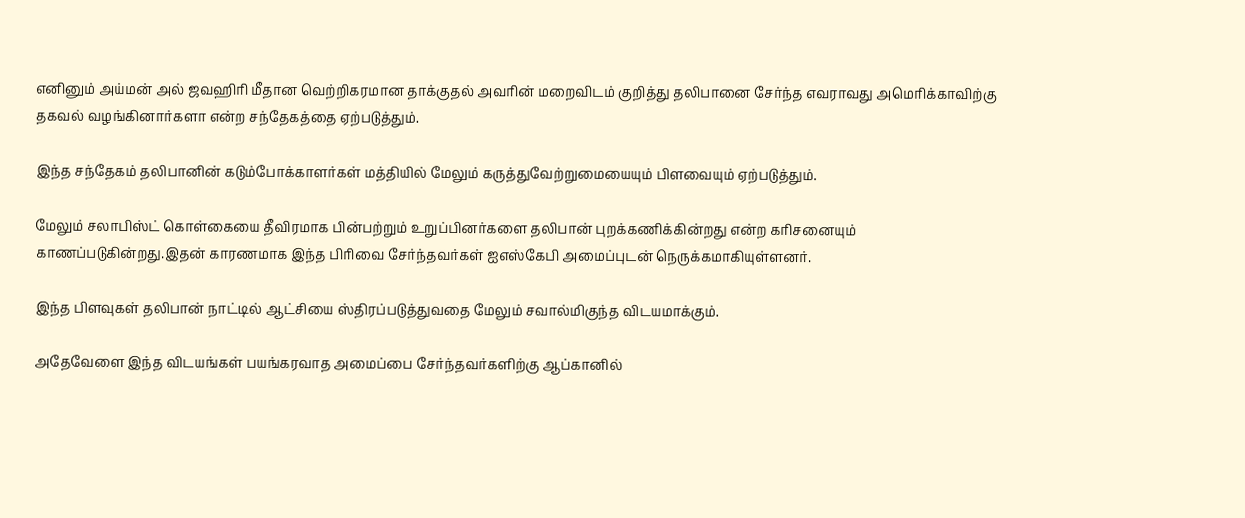எனினும் அய்மன் அல் ஜவஹிரி மீதான வெற்றிகரமான தாக்குதல் அவரின் மறைவிடம் குறித்து தலிபானை சேர்ந்த எவராவது அமெரிக்காவிற்கு தகவல் வழங்கினார்களா என்ற சந்தேகத்தை ஏற்படுத்தும்.

இந்த சந்தேகம் தலிபானின் கடும்போக்காளர்கள் மத்தியில் மேலும் கருத்துவேற்றுமையையும் பிளவையும் ஏற்படுத்தும்.

மேலும் சலாபிஸ்ட் கொள்கையை தீவிரமாக பின்பற்றும் உறுப்பினர்களை தலிபான் புறக்கணிக்கின்றது என்ற கரிசனையும் காணப்படுகின்றது.இதன் காரணமாக இந்த பிரிவை சேர்ந்தவர்கள் ஐஎஸ்கேபி அமைப்புடன் நெருக்கமாகியுள்ளனர்.

இந்த பிளவுகள் தலிபான் நாட்டில் ஆட்சியை ஸ்திரப்படுத்துவதை மேலும் சவால்மிகுந்த விடயமாக்கும்.

அதேவேளை இந்த விடயங்கள் பயங்கரவாத அமைப்பை சேர்ந்தவர்களிற்கு ஆப்கானில்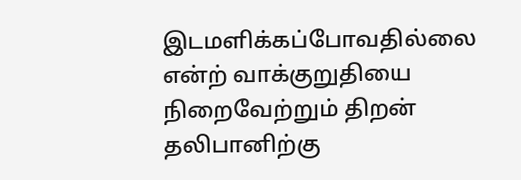இடமளிக்கப்போவதில்லை என்ற் வாக்குறுதியை நிறைவேற்றும் திறன் தலிபானிற்கு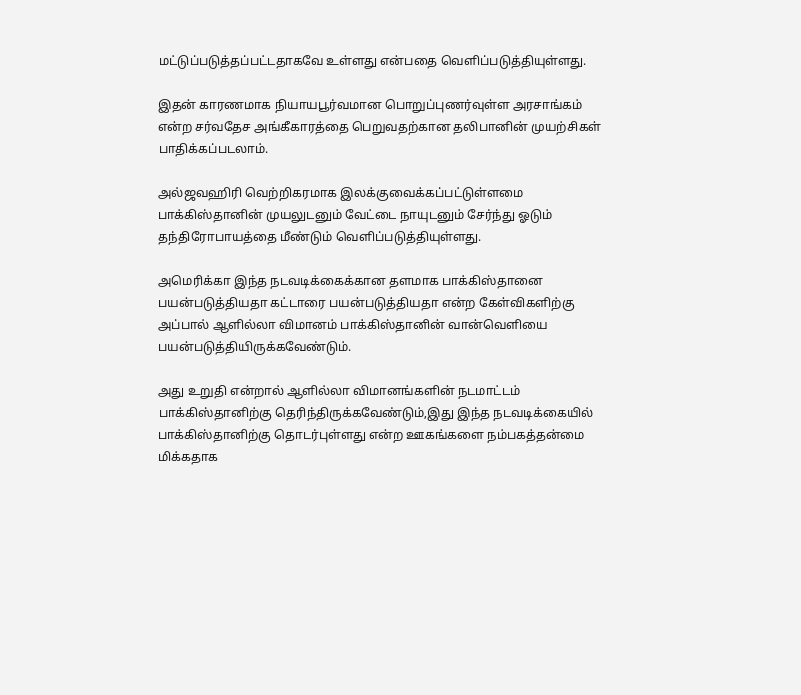மட்டுப்படுத்தப்பட்டதாகவே உள்ளது என்பதை வெளிப்படுத்தியுள்ளது.

இதன் காரணமாக நியாயபூர்வமான பொறுப்புணர்வுள்ள அரசாங்கம் என்ற சர்வதேச அங்கீகாரத்தை பெறுவதற்கான தலிபானின் முயற்சிகள் பாதிக்கப்படலாம்.

அல்ஜவஹிரி வெற்றிகரமாக இலக்குவைக்கப்பட்டுள்ளமை பாக்கிஸ்தானின் முயலுடனும் வேட்டை நாயுடனும் சேர்ந்து ஓடும் தந்திரோபாயத்தை மீண்டும் வெளிப்படுத்தியுள்ளது.

அமெரிக்கா இந்த நடவடிக்கைக்கான தளமாக பாக்கிஸ்தானை பயன்படுத்தியதா கட்டாரை பயன்படுத்தியதா என்ற கேள்விகளிற்கு அப்பால் ஆளில்லா விமானம் பாக்கிஸ்தானின் வான்வெளியை பயன்படுத்தியிருக்கவேண்டும்.

அது உறுதி என்றால் ஆளில்லா விமானங்களின் நடமாட்டம் பாக்கிஸ்தானிற்கு தெரிந்திருக்கவேண்டும்,இது இந்த நடவடிக்கையில் பாக்கிஸ்தானிற்கு தொடர்புள்ளது என்ற ஊகங்களை நம்பகத்தன்மை மிக்கதாக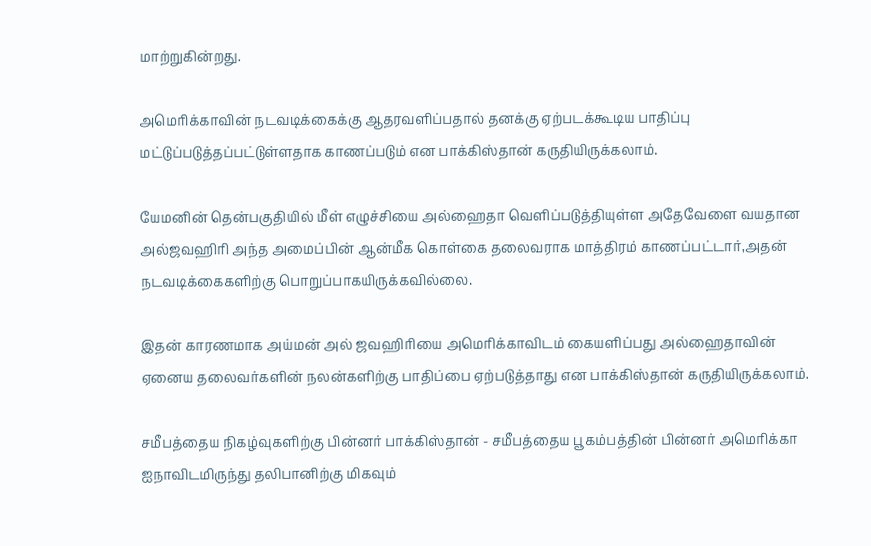மாற்றுகின்றது.

அமெரிக்காவின் நடவடிக்கைக்கு ஆதரவளிப்பதால் தனக்கு ஏற்படக்கூடிய பாதிப்பு மட்டுப்படுத்தப்பட்டுள்ளதாக காணப்படும் என பாக்கிஸ்தான் கருதியிருக்கலாம்.

யேமனின் தென்பகுதியில் மீள் எழுச்சியை அல்ஹைதா வெளிப்படுத்தியுள்ள அதேவேளை வயதான அல்ஜவஹிரி அந்த அமைப்பின் ஆன்மீக கொள்கை தலைவராக மாத்திரம் காணப்பட்டார்,அதன் நடவடிக்கைகளிற்கு பொறுப்பாகயிருக்கவில்லை.

இதன் காரணமாக அய்மன் அல் ஜவஹிரியை அமெரிக்காவிடம் கையளிப்பது அல்ஹைதாவின் ஏனைய தலைவர்களின் நலன்களிற்கு பாதிப்பை ஏற்படுத்தாது என பாக்கிஸ்தான் கருதியிருக்கலாம்.

சமீபத்தைய நிகழ்வுகளிற்கு பின்னர் பாக்கிஸ்தான் - சமீபத்தைய பூகம்பத்தின் பின்னர் அமெரிக்கா ஐநாவிடமிருந்து தலிபானிற்கு மிகவும்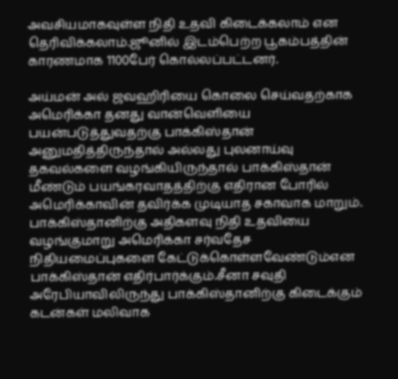அவசியமாகவுள்ள நிதி உதவி கிடைக்கலாம் என தெரிவிக்கலாம்.ஜூனில் இடம்பெற்ற பூகம்பத்தின் காரணமாக 1100பேர் கொல்லப்பட்டனர்.

அய்மன் அல் ஜவஹிரியை கொலை செய்வதற்காக அமெரிக்கா தனது வான்வெளியை பயன்படுத்துவதற்கு பாக்கிஸ்தான் அனுமதித்திருந்தால் அல்லது புலனாய்வு தகவல்களை வழங்கியிருந்தால் பாக்கிஸ்தான் மீண்டும் பயங்கரவாதத்திற்கு எதிரான போரில் அமெரிக்காவின் தவிர்க்க முடியாத சகாவாக மாறும். பாக்கிஸ்தானிற்கு அதிகளவு நிதி உதவியை வழங்குமாறு அமெரிக்கா சர்வதேச நிதியமைப்புகளை கேட்டுக்கொள்ளவேண்டும்என பாக்கிஸ்தான் எதிர்பார்க்கும்.சீனா சவுதி அரேபியாவிலிருந்து பாக்கிஸ்தானிற்கு கிடைக்கும் கடன்கள் மலிவாக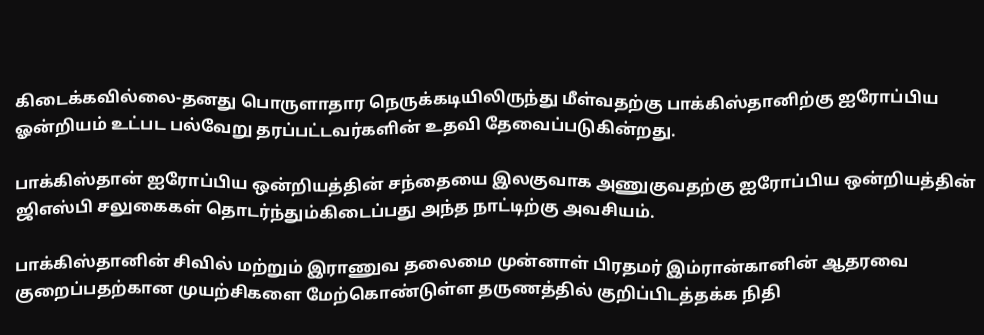கிடைக்கவில்லை-தனது பொருளாதார நெருக்கடியிலிருந்து மீள்வதற்கு பாக்கிஸ்தானிற்கு ஐரோப்பிய ஓன்றியம் உட்பட பல்வேறு தரப்பட்டவர்களின் உதவி தேவைப்படுகின்றது.

பாக்கிஸ்தான் ஐரோப்பிய ஒன்றியத்தின் சந்தையை இலகுவாக அணுகுவதற்கு ஐரோப்பிய ஒன்றியத்தின் ஜிஎஸ்பி சலுகைகள் தொடர்ந்தும்கிடைப்பது அந்த நாட்டிற்கு அவசியம்.

பாக்கிஸ்தானின் சிவில் மற்றும் இராணுவ தலைமை முன்னாள் பிரதமர் இம்ரான்கானின் ஆதரவை குறைப்பதற்கான முயற்சிகளை மேற்கொண்டுள்ள தருணத்தில் குறிப்பிடத்தக்க நிதி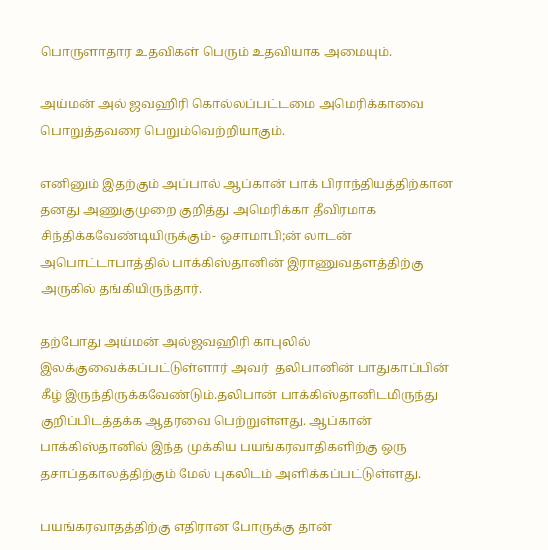பொருளாதார உதவிகள் பெரும் உதவியாக அமையும்.

அய்மன் அல் ஜவஹிரி கொல்லப்பட்டமை அமெரிக்காவை பொறுத்தவரை பெறும்வெற்றியாகும்.

எனினும் இதற்கும் அப்பால் ஆப்கான் பாக் பிராந்தியத்திற்கான தனது அணுகுமுறை குறித்து அமெரிக்கா தீவிரமாக சிந்திக்கவேண்டியிருக்கும்- ஒசாமாபி;ன் லாடன் அபொட்டாபாத்தில் பாக்கிஸ்தானின் இராணுவதளத்திற்கு அருகில் தங்கியிருந்தார்.

தற்போது அய்மன் அல்ஜவஹிரி காபுலில் இலக்குவைக்கப்பட்டுள்ளார் அவர்  தலிபானின் பாதுகாப்பின் கீழ் இருந்திருக்கவேண்டும்.தலிபான் பாக்கிஸ்தானிடமிருந்து குறிப்பிடத்தக்க ஆதரவை பெற்றுள்ளது. ஆப்கான் பாக்கிஸ்தானில் இந்த முக்கிய பயங்கரவாதிகளிற்கு ஒரு தசாப்தகாலத்திற்கும் மேல் புகலிடம் அளிக்கப்பட்டுள்ளது.

பயங்கரவாதத்திற்கு எதிரான போருக்கு தான்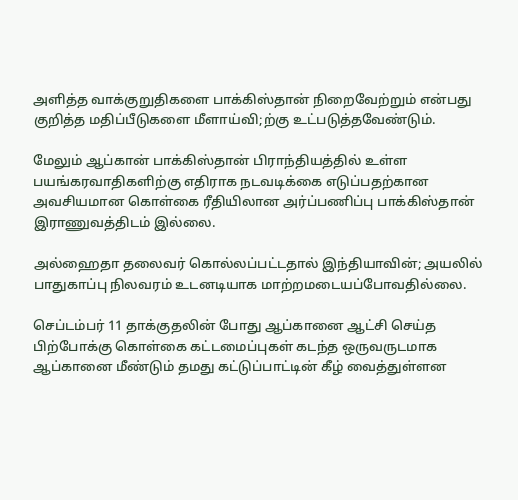அளித்த வாக்குறுதிகளை பாக்கிஸ்தான் நிறைவேற்றும் என்பது குறித்த மதிப்பீடுகளை மீளாய்வி;ற்கு உட்படுத்தவேண்டும்.

மேலும் ஆப்கான் பாக்கிஸ்தான் பிராந்தியத்தில் உள்ள பயங்கரவாதிகளிற்கு எதிராக நடவடிக்கை எடுப்பதற்கான அவசியமான கொள்கை ரீதியிலான அர்ப்பணிப்பு பாக்கிஸ்தான் இராணுவத்திடம் இல்லை.

அல்ஹைதா தலைவர் கொல்லப்பட்டதால் இந்தியாவின்; அயலில் பாதுகாப்பு நிலவரம் உடனடியாக மாற்றமடையப்போவதில்லை.

செப்டம்பர் 11 தாக்குதலின் போது ஆப்கானை ஆட்சி செய்த பிற்போக்கு கொள்கை கட்டமைப்புகள் கடந்த ஒருவருடமாக ஆப்கானை மீண்டும் தமது கட்டுப்பாட்டின் கீழ் வைத்துள்ளன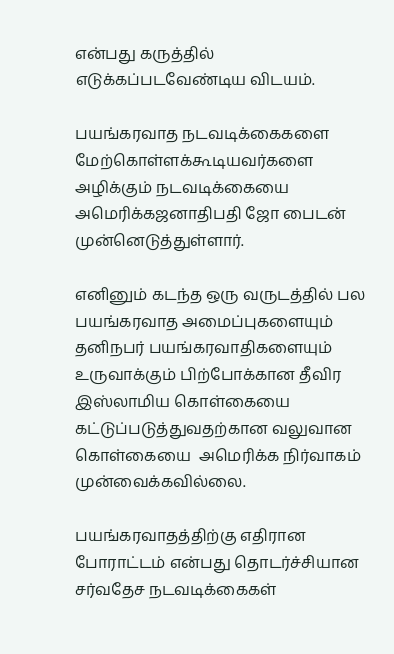என்பது கருத்தில் எடுக்கப்படவேண்டிய விடயம்.

பயங்கரவாத நடவடிக்கைகளை மேற்கொள்ளக்கூடியவர்களை அழிக்கும் நடவடிக்கையை அமெரிக்கஜனாதிபதி ஜோ பைடன் முன்னெடுத்துள்ளார்.

எனினும் கடந்த ஒரு வருடத்தில் பல பயங்கரவாத அமைப்புகளையும் தனிநபர் பயங்கரவாதிகளையும் உருவாக்கும் பிற்போக்கான தீவிர இஸ்லாமிய கொள்கையை கட்டுப்படுத்துவதற்கான வலுவான கொள்கையை  அமெரிக்க நிர்வாகம் முன்வைக்கவில்லை.

பயங்கரவாதத்திற்கு எதிரான போராட்டம் என்பது தொடர்ச்சியான சர்வதேச நடவடிக்கைகள்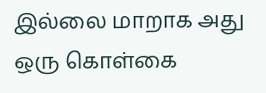இல்லை மாறாக அது ஒரு கொள்கை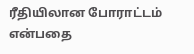ரீதியிலான போராட்டம் என்பதை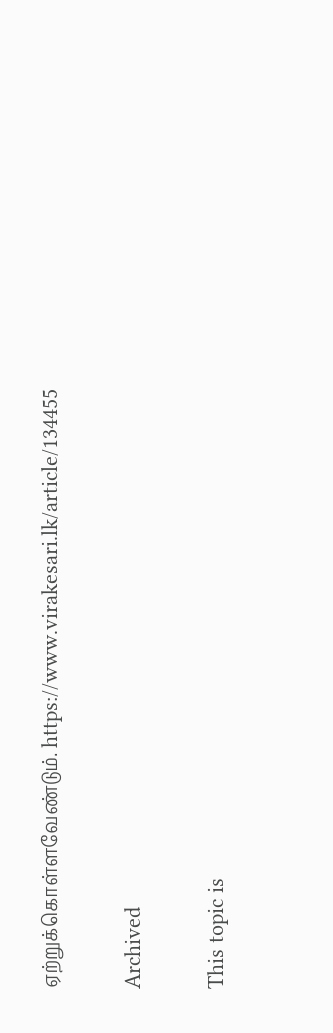ஏற்றுக்கொள்ளவேண்டும். https://www.virakesari.lk/article/134455

Archived

This topic is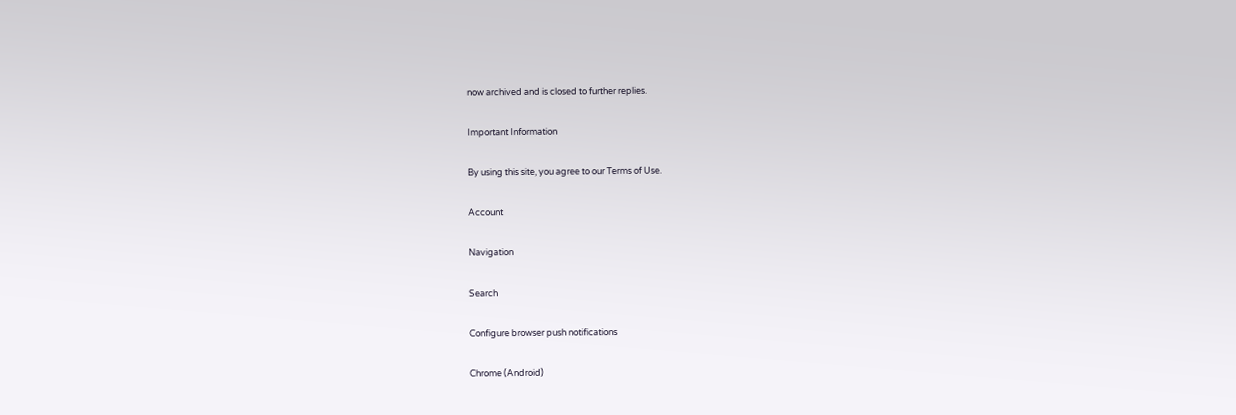now archived and is closed to further replies.

Important Information

By using this site, you agree to our Terms of Use.

Account

Navigation

Search

Configure browser push notifications

Chrome (Android)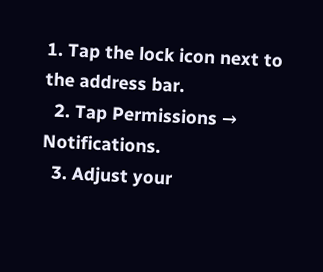1. Tap the lock icon next to the address bar.
  2. Tap Permissions → Notifications.
  3. Adjust your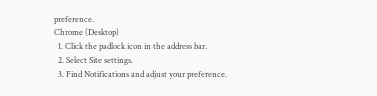preference.
Chrome (Desktop)
  1. Click the padlock icon in the address bar.
  2. Select Site settings.
  3. Find Notifications and adjust your preference.